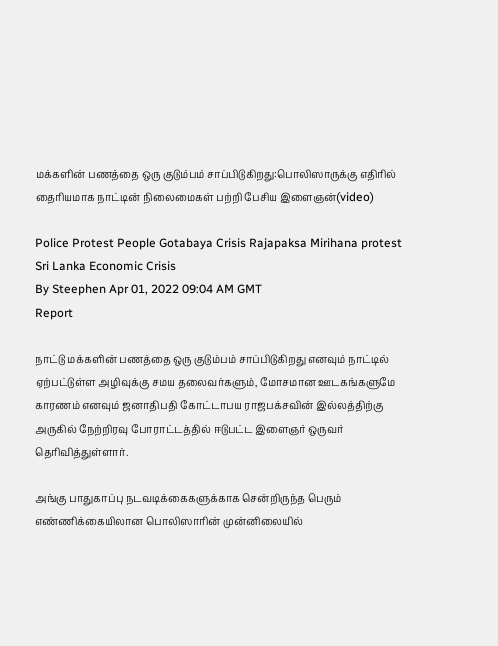மக்களின் பணத்தை ஒரு குடும்பம் சாப்பிடுகிறது:பொலிஸாருக்கு எதிரில் தைரியமாக நாட்டின் நிலைமைகள் பற்றி பேசிய இளைஞன்(video)

Police Protest People Gotabaya Crisis Rajapaksa Mirihana protest Sri Lanka Economic Crisis
By Steephen Apr 01, 2022 09:04 AM GMT
Report

நாட்டு மக்களின் பணத்தை ஒரு குடும்பம் சாப்பிடுகிறது எனவும் நாட்டில் ஏற்பட்டுள்ள அழிவுக்கு சமய தலைவர்களும், மோசமான ஊடகங்களுமே காரணம் எனவும் ஜனாதிபதி கோட்டாபய ராஜபக்சவின் இல்லத்திற்கு அருகில் நேற்றிரவு போராட்டத்தில் ஈடுபட்ட இளைஞர் ஒருவர் தெரிவித்துள்ளார்.

அங்கு பாதுகாப்பு நடவடிக்கைகளுக்காக சென்றிருந்த பெரும் எண்ணிக்கையிலான பொலிஸாரின் முன்னிலையில்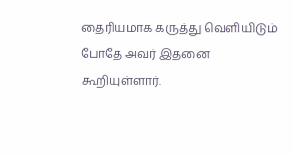தைரியமாக கருத்து வெளியிடும் போதே அவர் இதனை கூறியுள்ளார்.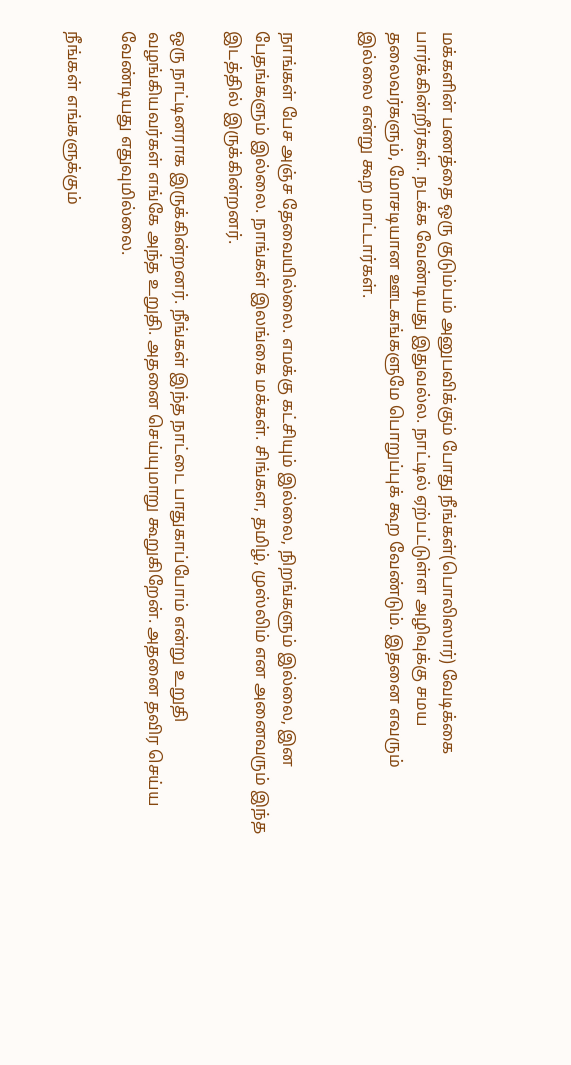மக்களின் பணத்தை ஒரு குடும்பம் அனுபவிக்கும் போது நீங்கள்(பொலிஸார்) வேடிக்கை பார்க்கின்றீர்கள். நடக்க வேண்டியது இதுவல்ல. நாட்டில் ஏற்பட்டுள்ள அழிவுக்கு சமய தலைவர்களும், மோசடியான ஊடகங்களுமே பொறுப்புக் கூற வேண்டும். இதனை எவரும் இல்லை என்று கூற மாட்டார்கள்.


நாங்கள் பேச அஞ்ச தேவையில்லை. எமக்கு கட்சியும் இல்லை, நிறங்களும் இல்லை, இன பேதங்களும் இல்லை. நாங்கள் இலங்கை மக்கள். சிங்கள, தமிழ், முஸ்லிம் என அனைவரும் இந்த இடத்தில் இருக்கின்றனர்.

ஒரு நாட்டினராக இருக்கின்றனர். நீங்கள் இந்த நாட்டை பாதுகாப்போம் என்று உறுதி வழங்கியவர்கள் எங்கே அந்த உறுதி. அதனை செய்யுமாறு கூறுகிறேன். அதனை தவிர செய்ய வேண்டியது எதுவுமில்லை.

நீங்கள் எங்களுக்கும்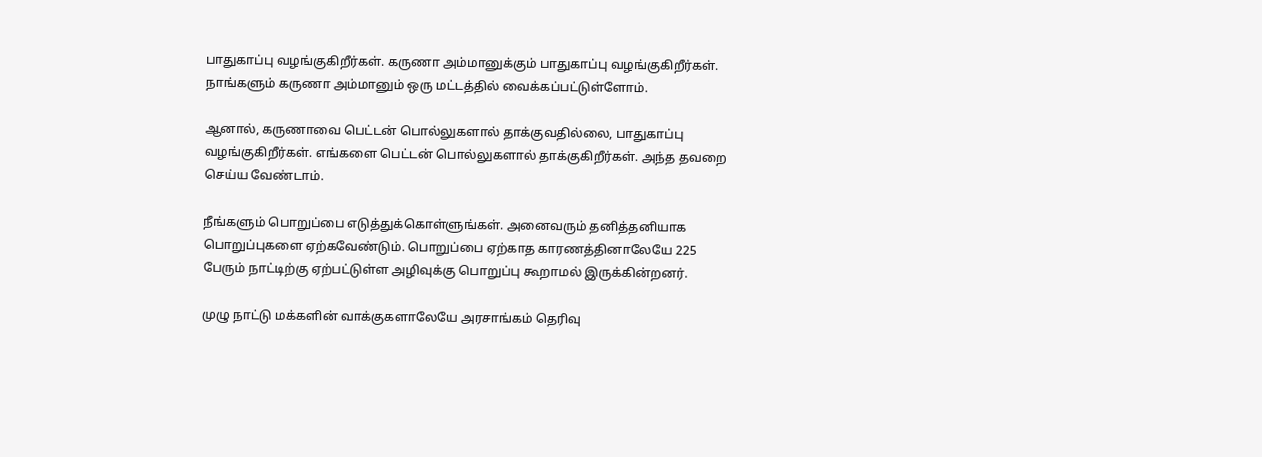பாதுகாப்பு வழங்குகிறீர்கள். கருணா அம்மானுக்கும் பாதுகாப்பு வழங்குகிறீர்கள். நாங்களும் கருணா அம்மானும் ஒரு மட்டத்தில் வைக்கப்பட்டுள்ளோம்.

ஆனால், கருணாவை பெட்டன் பொல்லுகளால் தாக்குவதில்லை, பாதுகாப்பு வழங்குகிறீர்கள். எங்களை பெட்டன் பொல்லுகளால் தாக்குகிறீர்கள். அந்த தவறை செய்ய வேண்டாம்.

நீங்களும் பொறுப்பை எடுத்துக்கொள்ளுங்கள். அனைவரும் தனித்தனியாக பொறுப்புகளை ஏற்கவேண்டும். பொறுப்பை ஏற்காத காரணத்தினாலேயே 225 பேரும் நாட்டிற்கு ஏற்பட்டுள்ள அழிவுக்கு பொறுப்பு கூறாமல் இருக்கின்றனர்.

முழு நாட்டு மக்களின் வாக்குகளாலேயே அரசாங்கம் தெரிவு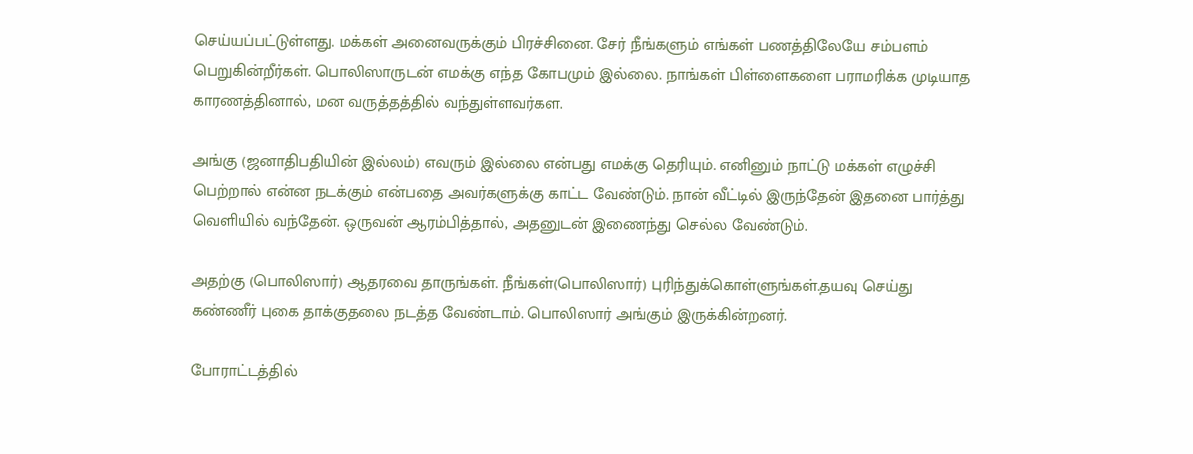செய்யப்பட்டுள்ளது. மக்கள் அனைவருக்கும் பிரச்சினை. சேர் நீங்களும் எங்கள் பணத்திலேயே சம்பளம் பெறுகின்றீர்கள். பொலிஸாருடன் எமக்கு எந்த கோபமும் இல்லை. நாங்கள் பிள்ளைகளை பராமரிக்க முடியாத காரணத்தினால், மன வருத்தத்தில் வந்துள்ளவர்கள.

அங்கு (ஜனாதிபதியின் இல்லம்) எவரும் இல்லை என்பது எமக்கு தெரியும். எனினும் நாட்டு மக்கள் எழுச்சி பெற்றால் என்ன நடக்கும் என்பதை அவர்களுக்கு காட்ட வேண்டும். நான் வீட்டில் இருந்தேன் இதனை பார்த்து வெளியில் வந்தேன். ஒருவன் ஆரம்பித்தால், அதனுடன் இணைந்து செல்ல வேண்டும்.

அதற்கு (பொலிஸார்) ஆதரவை தாருங்கள். நீங்கள்(பொலிஸார்) புரிந்துக்கொள்ளுங்கள்.தயவு செய்து கண்ணீர் புகை தாக்குதலை நடத்த வேண்டாம். பொலிஸார் அங்கும் இருக்கின்றனர்.

போராட்டத்தில்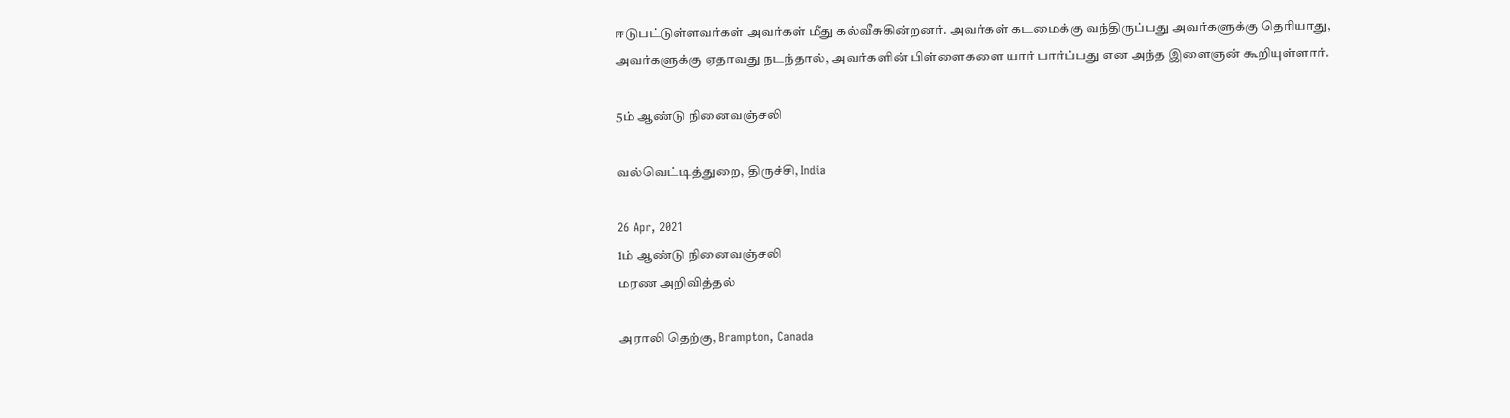ஈடுபட்டுள்ளவர்கள் அவர்கள் மீது கல்வீசுகின்றனர். அவர்கள் கடமைக்கு வந்திருப்பது அவர்களுக்கு தெரியாது, அவர்களுக்கு ஏதாவது நடந்தால், அவர்களின் பிள்ளைகளை யார் பார்ப்பது என அந்த இளைஞன் கூறியுள்ளார்.

5ம் ஆண்டு நினைவஞ்சலி

வல்வெட்டித்துறை, திருச்சி, India

26 Apr, 2021
1ம் ஆண்டு நினைவஞ்சலி
மரண அறிவித்தல்

அராலி தெற்கு, Brampton, Canada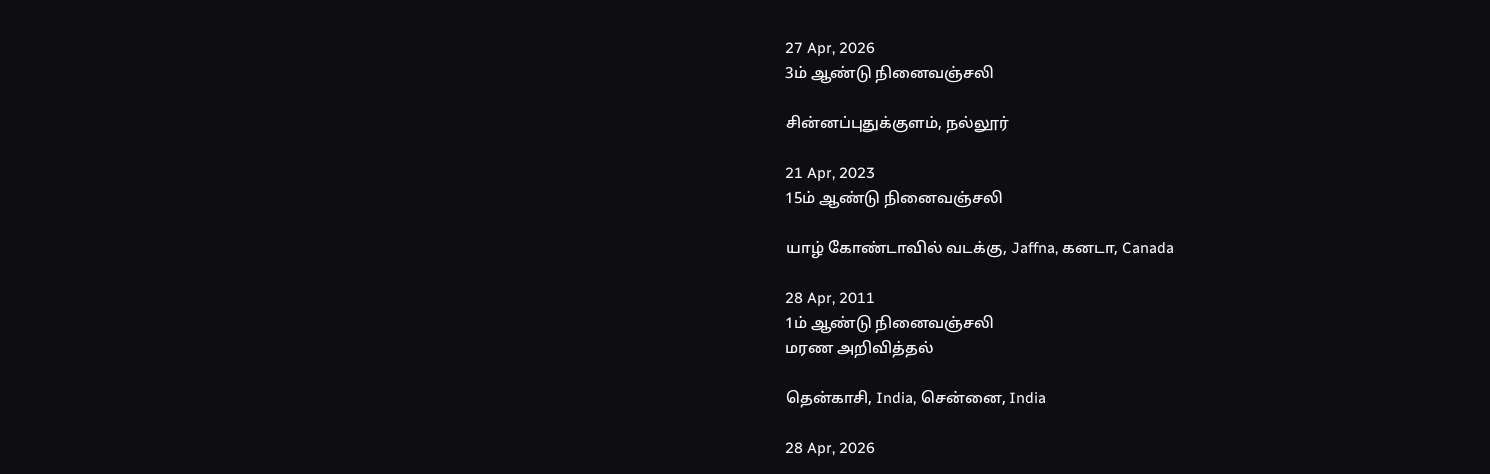27 Apr, 2026
3ம் ஆண்டு நினைவஞ்சலி

சின்னப்புதுக்குளம், நல்லூர்

21 Apr, 2023
15ம் ஆண்டு நினைவஞ்சலி

யாழ் கோண்டாவில் வடக்கு, Jaffna, கனடா, Canada

28 Apr, 2011
1ம் ஆண்டு நினைவஞ்சலி
மரண அறிவித்தல்

தென்காசி, India, சென்னை, India

28 Apr, 2026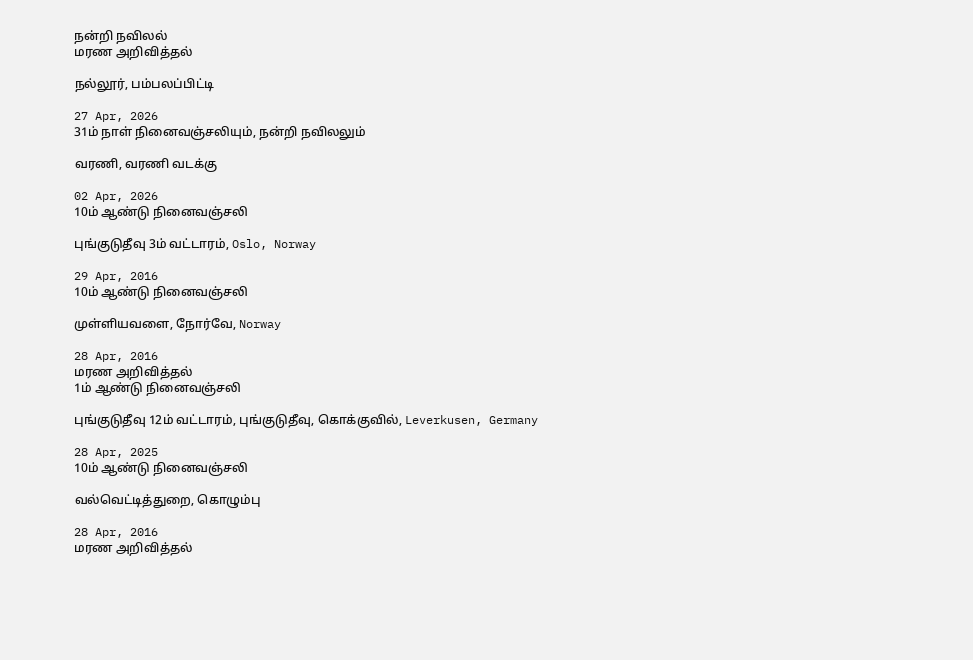நன்றி நவிலல்
மரண அறிவித்தல்

நல்லூர், பம்பலப்பிட்டி

27 Apr, 2026
31ம் நாள் நினைவஞ்சலியும், நன்றி நவிலலும்

வரணி, வரணி வடக்கு

02 Apr, 2026
10ம் ஆண்டு நினைவஞ்சலி

புங்குடுதீவு 3ம் வட்டாரம், Oslo, Norway

29 Apr, 2016
10ம் ஆண்டு நினைவஞ்சலி

முள்ளியவளை, நோர்வே, Norway

28 Apr, 2016
மரண அறிவித்தல்
1ம் ஆண்டு நினைவஞ்சலி

புங்குடுதீவு 12ம் வட்டாரம், புங்குடுதீவு, கொக்குவில், Leverkusen, Germany

28 Apr, 2025
10ம் ஆண்டு நினைவஞ்சலி

வல்வெட்டித்துறை, கொழும்பு

28 Apr, 2016
மரண அறிவித்தல்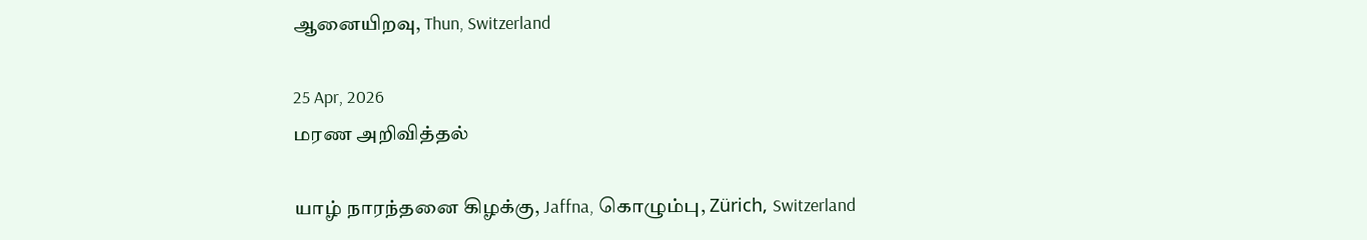ஆனையிறவு, Thun, Switzerland

25 Apr, 2026
மரண அறிவித்தல்

யாழ் நாரந்தனை கிழக்கு, Jaffna, கொழும்பு, Zürich, Switzerland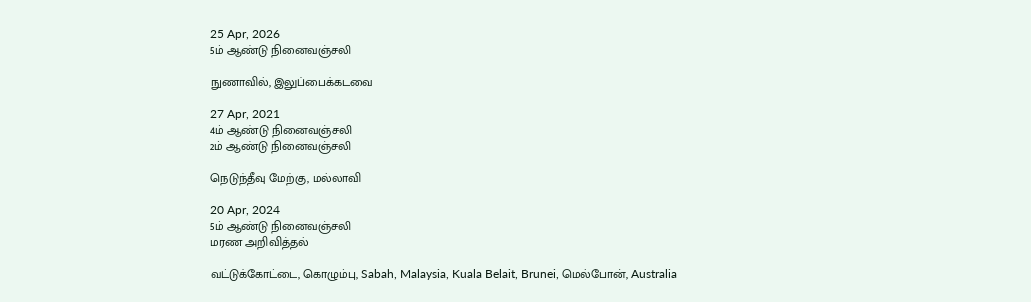25 Apr, 2026
5ம் ஆண்டு நினைவஞ்சலி

நுணாவில், இலுப்பைக்கடவை

27 Apr, 2021
4ம் ஆண்டு நினைவஞ்சலி
2ம் ஆண்டு நினைவஞ்சலி

நெடுந்தீவு மேற்கு, மல்லாவி

20 Apr, 2024
5ம் ஆண்டு நினைவஞ்சலி
மரண அறிவித்தல்

வட்டுக்கோட்டை, கொழும்பு, Sabah, Malaysia, Kuala Belait, Brunei, மெல்போன், Australia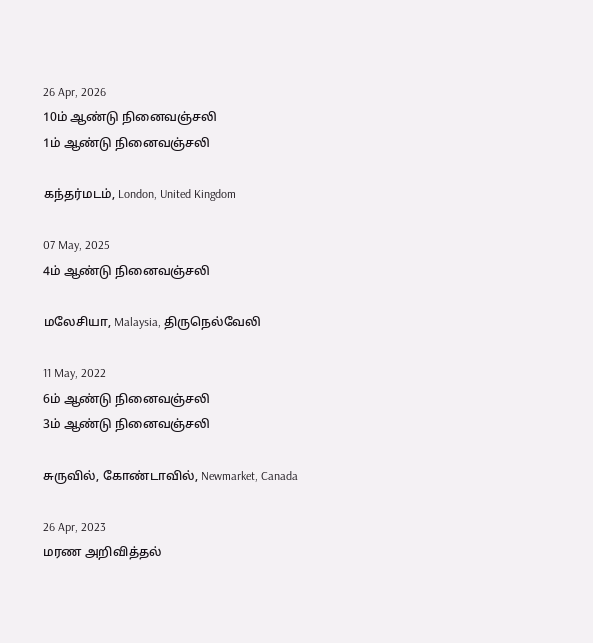26 Apr, 2026
10ம் ஆண்டு நினைவஞ்சலி
1ம் ஆண்டு நினைவஞ்சலி

கந்தர்மடம், London, United Kingdom

07 May, 2025
4ம் ஆண்டு நினைவஞ்சலி

மலேசியா, Malaysia, திருநெல்வேலி

11 May, 2022
6ம் ஆண்டு நினைவஞ்சலி
3ம் ஆண்டு நினைவஞ்சலி

சுருவில், கோண்டாவில், Newmarket, Canada

26 Apr, 2023
மரண அறிவித்தல்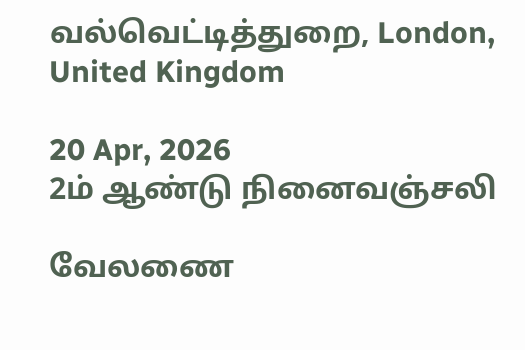வல்வெட்டித்துறை, London, United Kingdom

20 Apr, 2026
2ம் ஆண்டு நினைவஞ்சலி

வேலணை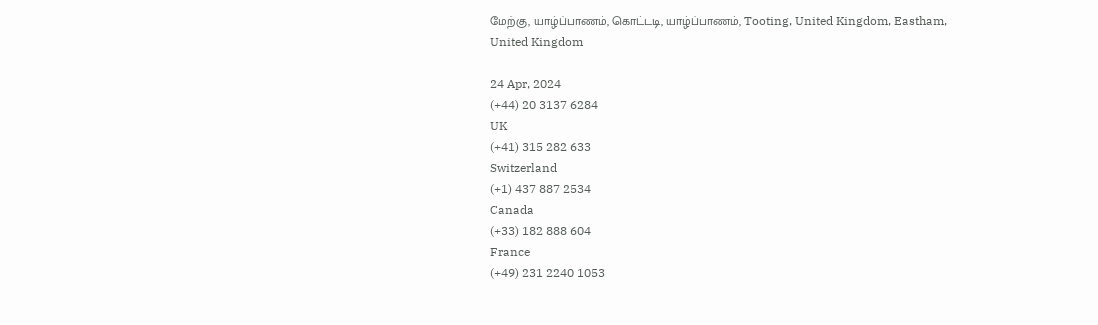மேற்கு, யாழ்ப்பாணம், கொட்டடி, யாழ்ப்பாணம், Tooting, United Kingdom, Eastham, United Kingdom

24 Apr, 2024
(+44) 20 3137 6284
UK
(+41) 315 282 633
Switzerland
(+1) 437 887 2534
Canada
(+33) 182 888 604
France
(+49) 231 2240 1053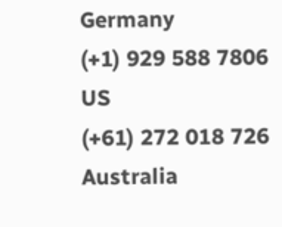Germany
(+1) 929 588 7806
US
(+61) 272 018 726
Australia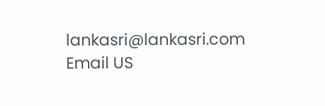lankasri@lankasri.com
Email US